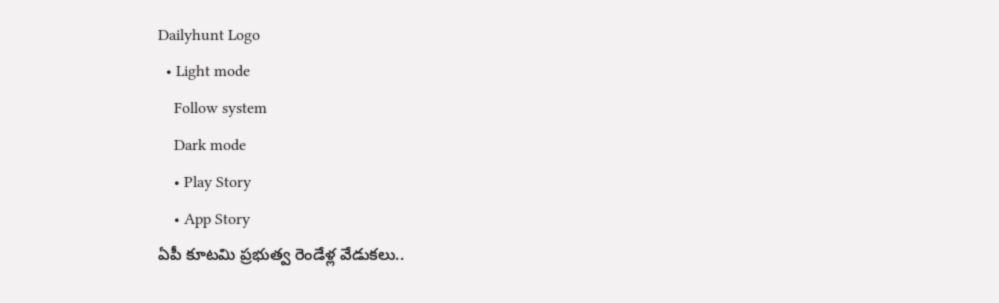Dailyhunt Logo
  • Light mode
    Follow system
    Dark mode
    • Play Story
    • App Story
ఏపీ కూటమి ప్రభుత్వ రెండేళ్ల వేడుకలు..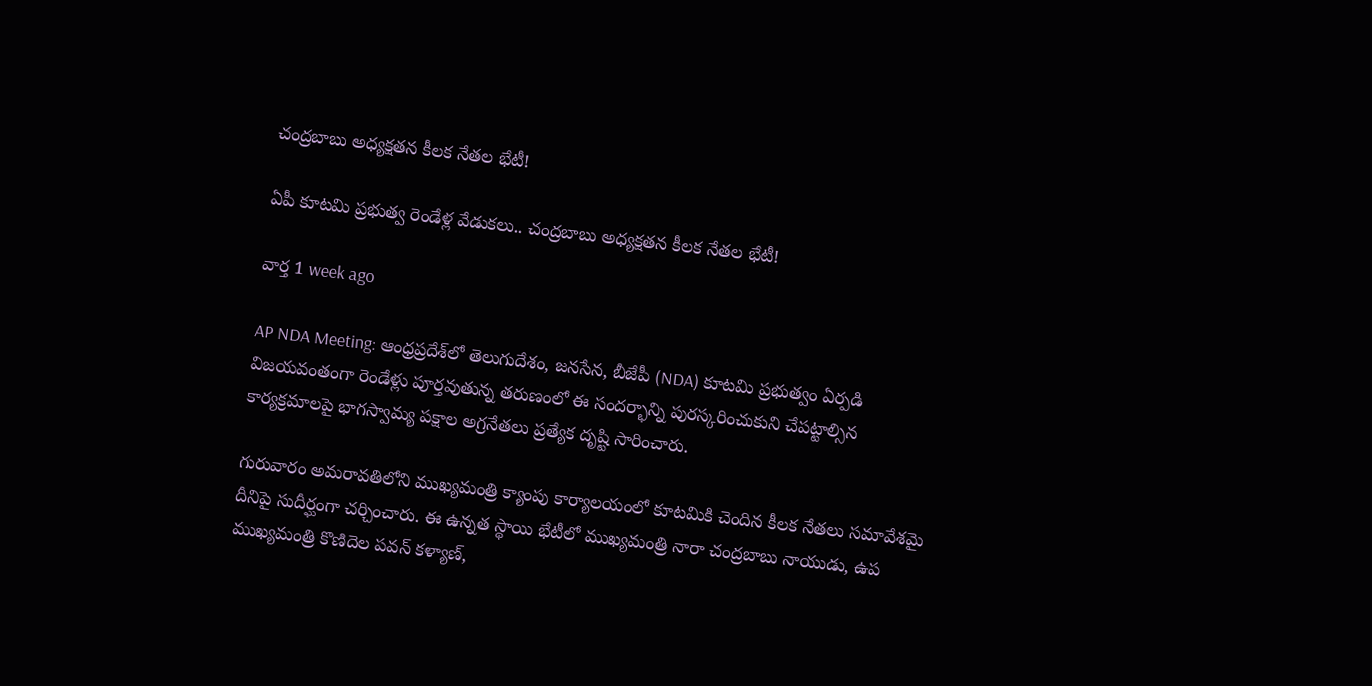చంద్రబాబు అధ్యక్షతన కీలక నేతల భేటీ!

ఏపీ కూటమి ప్రభుత్వ రెండేళ్ల వేడుకలు.. చంద్రబాబు అధ్యక్షతన కీలక నేతల భేటీ!

వార్త 1 week ago

AP NDA Meeting: ఆంధ్రప్రదేశ్‌లో తెలుగుదేశం, జనసేన, బీజేపీ (NDA) కూటమి ప్రభుత్వం ఏర్పడి విజయవంతంగా రెండేళ్లు పూర్తవుతున్న తరుణంలో ఈ సందర్భాన్ని పురస్కరించుకుని చేపట్టాల్సిన కార్యక్రమాలపై భాగస్వామ్య పక్షాల అగ్రనేతలు ప్రత్యేక దృష్టి సారించారు.

గురువారం అమరావతిలోని ముఖ్యమంత్రి క్యాంపు కార్యాలయంలో కూటమికి చెందిన కీలక నేతలు సమావేశమై దీనిపై సుదీర్ఘంగా చర్చించారు. ఈ ఉన్నత స్థాయి భేటీలో ముఖ్యమంత్రి నారా చంద్రబాబు నాయుడు, ఉప ముఖ్యమంత్రి కొణిదెల పవన్ కళ్యాణ్,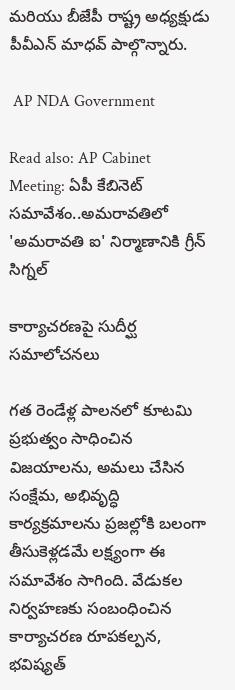మరియు బీజేపీ రాష్ట్ర అధ్యక్షుడు పీవీఎన్ మాధవ్ పాల్గొన్నారు.

 AP NDA Government

Read also: AP Cabinet Meeting: ఏపీ కేబినెట్ సమావేశం..అమరావతిలో 'అమరావతి ఐ' నిర్మాణానికి గ్రీన్ సిగ్నల్

కార్యాచరణపై సుదీర్ఘ సమాలోచనలు

గత రెండేళ్ల పాలనలో కూటమి ప్రభుత్వం సాధించిన విజయాలను, అమలు చేసిన సంక్షేమ, అభివృద్ధి కార్యక్రమాలను ప్రజల్లోకి బలంగా తీసుకెళ్లడమే లక్ష్యంగా ఈ సమావేశం సాగింది. వేడుకల నిర్వహణకు సంబంధించిన కార్యాచరణ రూపకల్పన, భవిష్యత్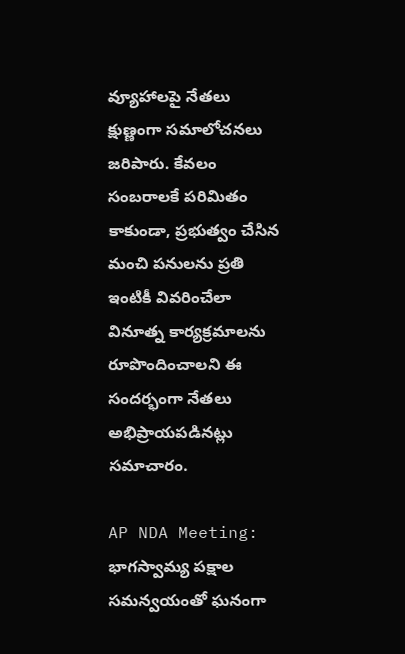వ్యూహాలపై నేతలు క్షుణ్ణంగా సమాలోచనలు జరిపారు. కేవలం సంబరాలకే పరిమితం కాకుండా, ప్రభుత్వం చేసిన మంచి పనులను ప్రతి ఇంటికీ వివరించేలా వినూత్న కార్యక్రమాలను రూపొందించాలని ఈ సందర్భంగా నేతలు అభిప్రాయపడినట్లు సమాచారం.

AP NDA Meeting: భాగస్వామ్య పక్షాల సమన్వయంతో ఘనంగా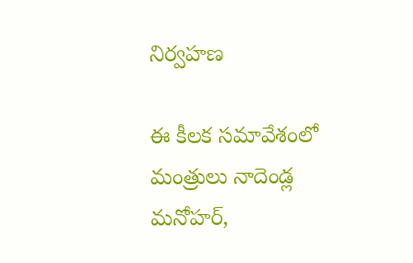నిర్వహణ

ఈ కీలక సమావేశంలో మంత్రులు నాదెండ్ల మనోహర్,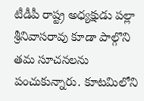టీడీపీ రాష్ట్ర అధ్యక్షుడు పల్లా శ్రీనివాసరావు కూడా పాల్గొని తమ సూచనలను పంచుకున్నారు. కూటమిలోని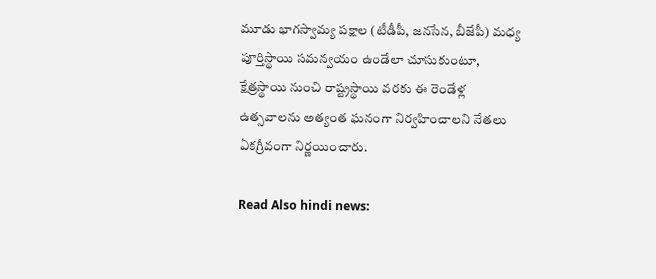మూడు భాగస్వామ్య పక్షాల (టీడీపీ, జనసేన, బీజేపీ) మధ్య పూర్తిస్థాయి సమన్వయం ఉండేలా చూసుకుంటూ, క్షేత్రస్థాయి నుంచి రాష్ట్రస్థాయి వరకు ఈ రెండేళ్ల ఉత్సవాలను అత్యంత ఘనంగా నిర్వహించాలని నేతలు ఏకగ్రీవంగా నిర్ణయించారు.

Read Also hindi news: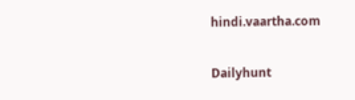hindi.vaartha.com

Dailyhunt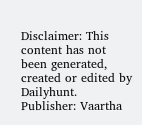Disclaimer: This content has not been generated, created or edited by Dailyhunt. Publisher: Vaartha